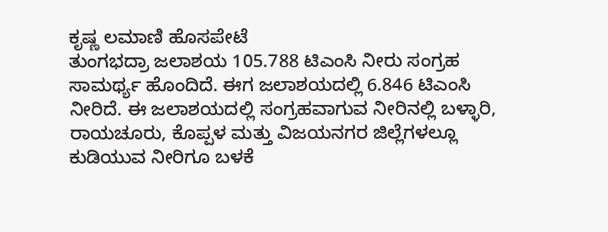ಕೃಷ್ಣ ಲಮಾಣಿ ಹೊಸಪೇಟೆ
ತುಂಗಭದ್ರಾ ಜಲಾಶಯ 105.788 ಟಿಎಂಸಿ ನೀರು ಸಂಗ್ರಹ ಸಾಮರ್ಥ್ಯ ಹೊಂದಿದೆ. ಈಗ ಜಲಾಶಯದಲ್ಲಿ 6.846 ಟಿಎಂಸಿ ನೀರಿದೆ. ಈ ಜಲಾಶಯದಲ್ಲಿ ಸಂಗ್ರಹವಾಗುವ ನೀರಿನಲ್ಲಿ ಬಳ್ಳಾರಿ, ರಾಯಚೂರು, ಕೊಪ್ಪಳ ಮತ್ತು ವಿಜಯನಗರ ಜಿಲ್ಲೆಗಳಲ್ಲೂ ಕುಡಿಯುವ ನೀರಿಗೂ ಬಳಕೆ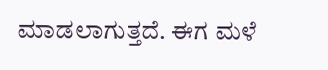ಮಾಡಲಾಗುತ್ತದೆ. ಈಗ ಮಳೆ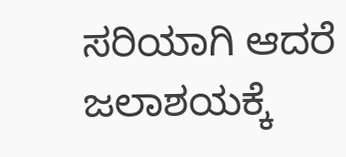ಸರಿಯಾಗಿ ಆದರೆ ಜಲಾಶಯಕ್ಕೆ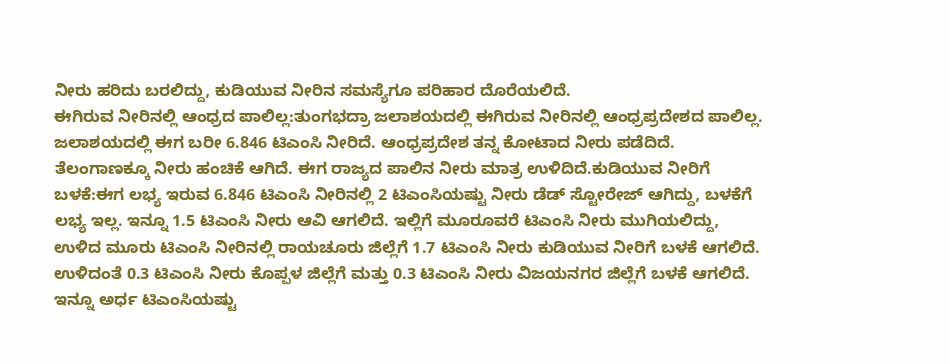ನೀರು ಹರಿದು ಬರಲಿದ್ದು, ಕುಡಿಯುವ ನೀರಿನ ಸಮಸ್ಯೆಗೂ ಪರಿಹಾರ ದೊರೆಯಲಿದೆ.
ಈಗಿರುವ ನೀರಿನಲ್ಲಿ ಆಂಧ್ರದ ಪಾಲಿಲ್ಲ:ತುಂಗಭದ್ರಾ ಜಲಾಶಯದಲ್ಲಿ ಈಗಿರುವ ನೀರಿನಲ್ಲಿ ಆಂಧ್ರಪ್ರದೇಶದ ಪಾಲಿಲ್ಲ. ಜಲಾಶಯದಲ್ಲಿ ಈಗ ಬರೀ 6.846 ಟಿಎಂಸಿ ನೀರಿದೆ. ಆಂಧ್ರಪ್ರದೇಶ ತನ್ನ ಕೋಟಾದ ನೀರು ಪಡೆದಿದೆ. ತೆಲಂಗಾಣಕ್ಕೂ ನೀರು ಹಂಚಿಕೆ ಆಗಿದೆ. ಈಗ ರಾಜ್ಯದ ಪಾಲಿನ ನೀರು ಮಾತ್ರ ಉಳಿದಿದೆ.ಕುಡಿಯುವ ನೀರಿಗೆ ಬಳಕೆ:ಈಗ ಲಭ್ಯ ಇರುವ 6.846 ಟಿಎಂಸಿ ನೀರಿನಲ್ಲಿ 2 ಟಿಎಂಸಿಯಷ್ಟು ನೀರು ಡೆಡ್ ಸ್ಟೋರೇಜ್ ಆಗಿದ್ದು, ಬಳಕೆಗೆ ಲಭ್ಯ ಇಲ್ಲ. ಇನ್ನೂ 1.5 ಟಿಎಂಸಿ ನೀರು ಆವಿ ಆಗಲಿದೆ. ಇಲ್ಲಿಗೆ ಮೂರೂವರೆ ಟಿಎಂಸಿ ನೀರು ಮುಗಿಯಲಿದ್ದು, ಉಳಿದ ಮೂರು ಟಿಎಂಸಿ ನೀರಿನಲ್ಲಿ ರಾಯಚೂರು ಜಿಲ್ಲೆಗೆ 1.7 ಟಿಎಂಸಿ ನೀರು ಕುಡಿಯುವ ನೀರಿಗೆ ಬಳಕೆ ಆಗಲಿದೆ. ಉಳಿದಂತೆ 0.3 ಟಿಎಂಸಿ ನೀರು ಕೊಪ್ಪಳ ಜಿಲ್ಲೆಗೆ ಮತ್ತು 0.3 ಟಿಎಂಸಿ ನೀರು ವಿಜಯನಗರ ಜಿಲ್ಲೆಗೆ ಬಳಕೆ ಆಗಲಿದೆ. ಇನ್ನೂ ಅರ್ಧ ಟಿಎಂಸಿಯಷ್ಟು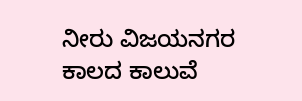ನೀರು ವಿಜಯನಗರ ಕಾಲದ ಕಾಲುವೆ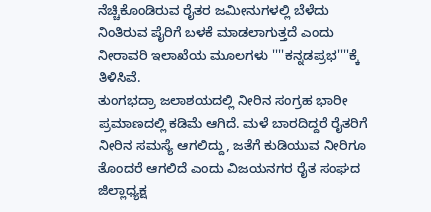ನೆಚ್ಚಿಕೊಂಡಿರುವ ರೈತರ ಜಮೀನುಗಳಲ್ಲಿ ಬೆಳೆದು ನಿಂತಿರುವ ಪೈರಿಗೆ ಬಳಕೆ ಮಾಡಲಾಗುತ್ತದೆ ಎಂದು ನೀರಾವರಿ ಇಲಾಖೆಯ ಮೂಲಗಳು ''''ಕನ್ನಡಪ್ರಭ''''ಕ್ಕೆ ತಿಳಿಸಿವೆ.
ತುಂಗಭದ್ರಾ ಜಲಾಶಯದಲ್ಲಿ ನೀರಿನ ಸಂಗ್ರಹ ಭಾರೀ ಪ್ರಮಾಣದಲ್ಲಿ ಕಡಿಮೆ ಆಗಿದೆ. ಮಳೆ ಬಾರದಿದ್ದರೆ ರೈತರಿಗೆ ನೀರಿನ ಸಮಸ್ಯೆ ಆಗಲಿದ್ದು, ಜತೆಗೆ ಕುಡಿಯುವ ನೀರಿಗೂ ತೊಂದರೆ ಆಗಲಿದೆ ಎಂದು ವಿಜಯನಗರ ರೈತ ಸಂಘದ ಜಿಲ್ಲಾಧ್ಯಕ್ಷ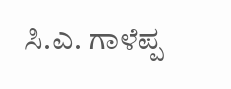ಸಿ.ಎ. ಗಾಳೆಪ್ಪ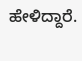ಹೇಳಿದ್ದಾರೆ.